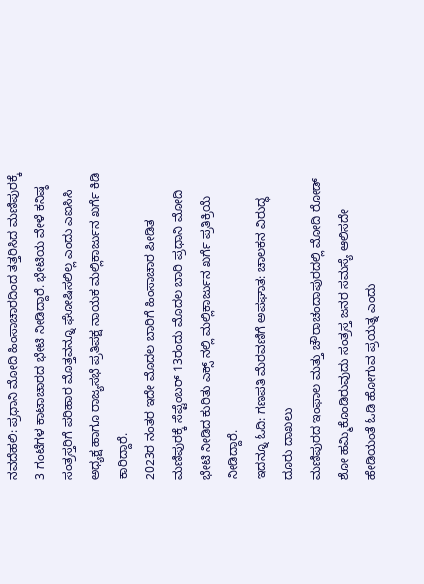ನವದೆಹಲಿ: ಪ್ರಧಾನಿ ಮೋದಿ ಹಿಂಸಾಚಾರದಿಂದ ತತ್ತರಿಸಿದ ಮಣಿಪುರಕ್ಕೆ 3 ಗಂಟೆಗಳ ಕಾಟಾಚಾರದ ಭೇಟಿ ನೀಡಿದ್ದಾರೆ. ಭೇಟಿಯ ವೇಳೆ ಕನಿಷ್ಠ ಸಂತ್ರಸ್ತರಿಗೆ ಪರಿಹಾರ ಮೊತ್ತವನ್ನೂ ಘೋಷಿಸಲಿಲ್ಲ ಎಂದು ಎಐಸಿಸಿ ಅಧ್ಯಕ್ಷ ಹಾಗೂ ರಾಜ್ಯಸಭೆ ಪ್ರತಿಪಕ್ಷ ನಾಯಕ ಮಲ್ಲಿಕಾರ್ಜುನ ಖರ್ಗೆ ಕಿಡಿ ಕಾರಿದ್ದಾರೆ.
2023ರ ನಂತರ ಇದೇ ಮೊದಲ ಬಾರಿಗೆ ಹಿಂಸಾಚಾರ ಪೀಡಿತ ಮಣಿಪುರಕ್ಕೆ ಸೆಪ್ಟೆಂಬರ್ 13ರಂದು ಮೊದಲ ಬಾರಿ ಪ್ರಧಾನಿ ಮೋದಿ ಭೇಟಿ ನೀಡಿದ ಕುರಿತು ಎಕ್ಸ್ ನಲ್ಲಿ ಮಲ್ಲಿಕಾರ್ಜುನ ಖರ್ಗೆ ಪ್ರತಿಕ್ರಿಯೆ ನೀಡಿದ್ದಾರೆ.
ಇದನ್ನೂ ಓದಿ: ಗಣಪತಿ ಮೆರವಣಿಗೆ ಅಪಘಾತ: ಚಾಲಕನ ವಿರುದ್ಧ ದೂರು ದಾಖಲು
ಮಣಿಪುರದ ಇಂಫಾಲ ಮತ್ತು ಚೌರಾಚಂದಾಪುರದಲ್ಲಿ ಮೋದಿ ರೋಡ್ ಶೋ ಹಮ್ಮಿಕೊಂಡಿರುವುದು ಸಂತ್ರಸ್ತ ಜನರ ಸಮಸ್ಯೆ ಆಲಿಸದೇ ಹೇಡಿಯಂತೆ ಓಡಿ ಹೋಗುವ ಪ್ರಯತ್ನ ಎಂದು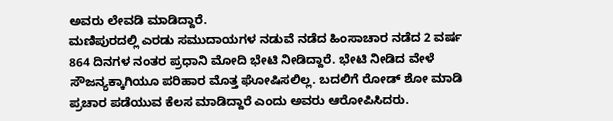ಅವರು ಲೇವಡಿ ಮಾಡಿದ್ದಾರೆ.
ಮಣಿಪುರದಲ್ಲಿ ಎರಡು ಸಮುದಾಯಗಳ ನಡುವೆ ನಡೆದ ಹಿಂಸಾಚಾರ ನಡೆದ 2 ವರ್ಷ 864 ದಿನಗಳ ನಂತರ ಪ್ರಧಾನಿ ಮೋದಿ ಭೇಟಿ ನೀಡಿದ್ದಾರೆ. ಭೇಟಿ ನೀಡಿದ ವೇಳೆ ಸೌಜನ್ಯಕ್ಕಾಗಿಯೂ ಪರಿಹಾರ ಮೊತ್ತ ಘೋಷಿಸಲಿಲ್ಲ. ಬದಲಿಗೆ ರೋಡ್ ಶೋ ಮಾಡಿ ಪ್ರಚಾರ ಪಡೆಯುವ ಕೆಲಸ ಮಾಡಿದ್ದಾರೆ ಎಂದು ಅವರು ಆರೋಪಿಸಿದರು.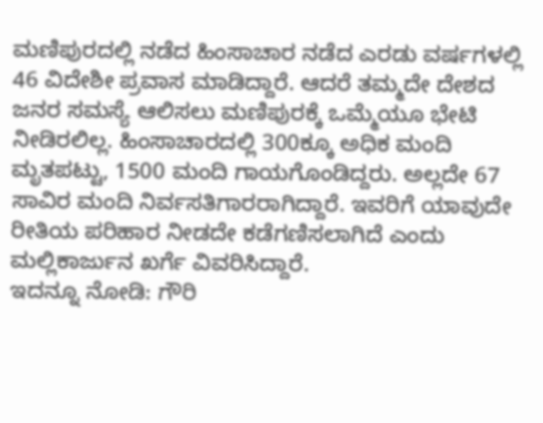ಮಣಿಪುರದಲ್ಲಿ ನಡೆದ ಹಿಂಸಾಚಾರ ನಡೆದ ಎರಡು ವರ್ಷಗಳಲ್ಲಿ 46 ವಿದೇಶೀ ಪ್ರವಾಸ ಮಾಡಿದ್ದಾರೆ. ಆದರೆ ತಮ್ಮದೇ ದೇಶದ ಜನರ ಸಮಸ್ಯೆ ಆಲಿಸಲು ಮಣಿಪುರಕ್ಕೆ ಒಮ್ಮೆಯೂ ಭೇಟಿ ನೀಡಿರಲಿಲ್ಲ. ಹಿಂಸಾಚಾರದಲ್ಲಿ 300ಕ್ಕೂ ಅಧಿಕ ಮಂದಿ ಮೃತಪಟ್ಟು, 1500 ಮಂದಿ ಗಾಯಗೊಂಡಿದ್ದರು. ಅಲ್ಲದೇ 67 ಸಾವಿರ ಮಂದಿ ನಿರ್ವಸತಿಗಾರರಾಗಿದ್ದಾರೆ. ಇವರಿಗೆ ಯಾವುದೇ ರೀತಿಯ ಪರಿಹಾರ ನೀಡದೇ ಕಡೆಗಣಿಸಲಾಗಿದೆ ಎಂದು ಮಲ್ಲಿಕಾರ್ಜುನ ಖರ್ಗೆ ವಿವರಿಸಿದ್ದಾರೆ.
ಇದನ್ನೂ ನೋಡಿ: ಗೌರಿ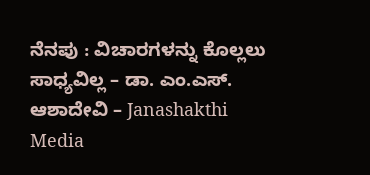ನೆನಪು : ವಿಚಾರಗಳನ್ನು ಕೊಲ್ಲಲು ಸಾಧ್ಯವಿಲ್ಲ – ಡಾ. ಎಂ.ಎಸ್. ಆಶಾದೇವಿ – Janashakthi Media